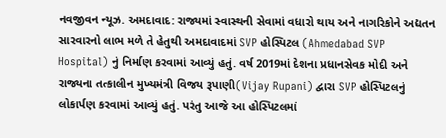નવજીવન ન્યૂઝ. અમદાવાદ: રાજ્યમાં સ્વાસ્થની સેવામાં વધારો થાય અને નાગરિકોને અદ્યતન સારવારનો લાભ મળે તે હેતુથી અમદાવાદમાં SVP હોસ્પિટલ (Ahmedabad SVP Hospital) નું નિર્માણ કરવામાં આવ્યું હતું. વર્ષ 2019માં દેશના પ્રધાનસેવક મોદી અને રાજ્યના તત્કાલીન મુખ્યમંત્રી વિજય રૂપાણી(Vijay Rupani) દ્વારા SVP હોસ્પિટલનું લોકાર્પણ કરવામાં આવ્યું હતું. પરંતુ આજે આ હોસ્પિટલમાં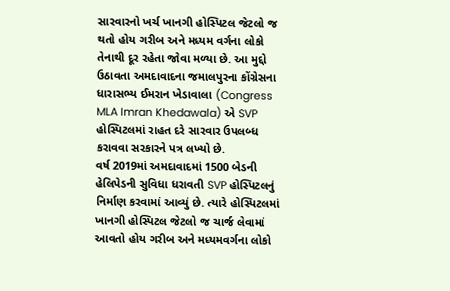સારવારનો ખર્ચ ખાનગી હોસ્પિટલ જેટલો જ થતો હોય ગરીબ અને મધ્યમ વર્ગના લોકો તેનાથી દૂર રહેતા જોવા મળ્યા છે. આ મુદ્દો ઉઠાવતા અમદાવાદના જમાલપુરના કોંગ્રેસના ધારાસભ્ય ઈમરાન ખેડાવાલા (Congress MLA Imran Khedawala) એ SVP હોસ્પિટલમાં રાહત દરે સારવાર ઉપલબ્ધ કરાવવા સરકારને પત્ર લખ્યો છે.
વર્ષ 2019માં અમદાવાદમાં 1500 બેડની હેલિપેડની સુવિધા ધરાવતી SVP હોસ્પિટલનું નિર્માણ કરવામાં આવ્યું છે. ત્યારે હોસ્પિટલમાં ખાનગી હોસ્પિટલ જેટલો જ ચાર્જ લેવામાં આવતો હોય ગરીબ અને મધ્યમવર્ગના લોકો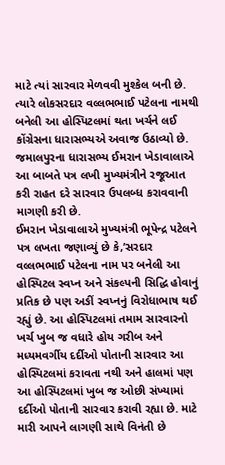માટે ત્યાં સારવાર મેળવવી મુશ્કેલ બની છે. ત્યારે લોકસરદાર વલ્લભભાઈ પટેલના નામથી બનેલી આ હોસ્પિટલમાં થતા ખર્ચને લઈ કોંગ્રેસના ધારાસભ્યએ અવાજ ઉઠાવ્યો છે. જમાલપુરના ધારાસભ્ય ઈમરાન ખેડાવાલાએ આ બાબતે પત્ર લખી મુખ્યમંત્રીને રજૂઆત કરી રાહત દરે સારવાર ઉપલબ્ધ કરાવવાની માગણી કરી છે.
ઈમરાન ખેડાવાલાએ મુખ્યમંત્રી ભૂપેન્દ્ર પટેલને પત્ર લખતા જણાવ્યું છે કે,’સરદાર વલ્લભભાઈ પટેલના નામ પર બનેલી આ હોસ્પિટલ સ્વપ્ન અને સંકલ્પની સિદ્ધિ હોવાનું પ્રતિક છે પણ અઙીં સ્વપ્નનું વિરોધાભાષ થઈ રહ્યું છે. આ હોસ્પિટલમાં તમામ સારવારનો ખર્ચ ખુબ જ વધારે હોય ગરીબ અને મધ્યમવર્ગીય દર્દીઓ પોતાની સારવાર આ હોસ્પિટલમાં કરાવતા નથી અને હાલમાં પણ આ હોસ્પિટલમાં ખુબ જ ઓછી સંખ્યામાં દર્દીઓ પોતાની સારવાર કરાવી રહ્યા છે. માટે મારી આપને લાગણી સાથે વિનંતી છે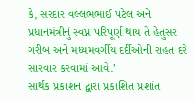કે, સરદાર વલ્લભભાઈ પટેલ અને પ્રધાનમંત્રીનું સ્વપ્ન પરિપૂર્ણ થાય તે હેતુસર ગરીબ અને મધ્યમવર્ગીય દર્દીઓની રાહત દરે સારવાર કરવામાં આવે.’
સાર્થક પ્રકાશન દ્વારા પ્રકાશિત પ્રશાંત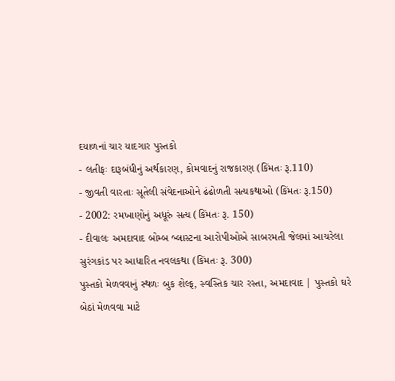દયાળનાં ચાર યાદગાર પુસ્તકો
- લતીફઃ દારૂબંધીનું અર્થકારણ, કોમવાદનું રાજકારણ (કિંમતઃ રૂ.110)
- જીવતી વારતાઃ સૂતેલી સંવેદનાઓને ઢંઢોળતી સત્યકથાઓ (કિંમતઃ રૂ.150)
- 2002: રમખાણોનું અધૂરું સત્ય (કિંમતઃ રૂ. 150)
- દીવાલઃ અમદાવાદ બોમ્બ બ્લાસ્ટના આરોપીઓએ સાબરમતી જેલમાં આચરેલા સુરંગકાંડ પર આધારિત નવલકથા (કિંમતઃ રૂ. 300)
પુસ્તકો મેળવવાનું સ્થળઃ બુક શેલ્ફ, સ્વસ્તિક ચાર રસ્તા, અમદાવાદ | પુસ્તકો ઘરે બેઠાં મેળવવા માટે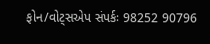ફોન/વોટ્સએપ સંપર્કઃ 98252 90796